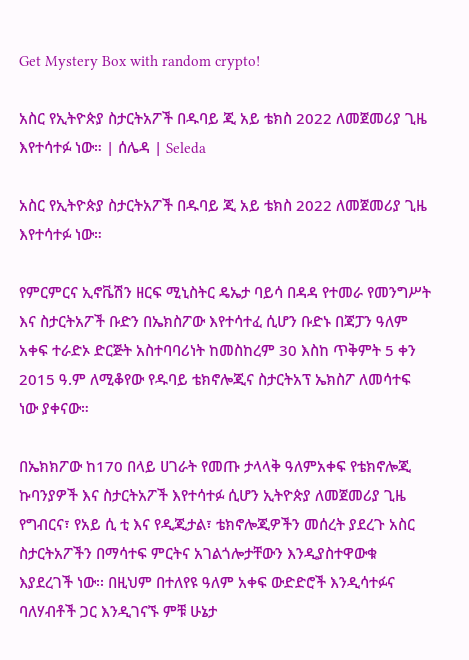Get Mystery Box with random crypto!

አስር የኢትዮጵያ ስታርትአፖች በዱባይ ጂ አይ ቴክስ 2022 ለመጀመሪያ ጊዜ እየተሳተፉ ነው። | ሰሌዳ | Seleda

አስር የኢትዮጵያ ስታርትአፖች በዱባይ ጂ አይ ቴክስ 2022 ለመጀመሪያ ጊዜ እየተሳተፉ ነው።

የምርምርና ኢኖቬሽን ዘርፍ ሚኒስትር ዴኤታ ባይሳ በዳዳ የተመራ የመንግሥት እና ስታርትአፖች ቡድን በኤክስፖው እየተሳተፈ ሲሆን ቡድኑ በጃፓን ዓለም አቀፍ ተራድኦ ድርጅት አስተባባሪነት ከመስከረም 30 እስከ ጥቅምት 5 ቀን 2015 ዓ.ም ለሚቆየው የዱባይ ቴክኖሎጂና ስታርትአፕ ኤክስፖ ለመሳተፍ ነው ያቀናው።

በኤክክፖው ከ170 በላይ ሀገራት የመጡ ታላላቅ ዓለምአቀፍ የቴክኖሎጂ ኩባንያዎች እና ስታርትአፖች እየተሳተፉ ሲሆን ኢትዮጵያ ለመጀመሪያ ጊዜ የግብርና፣ የአይ ሲ ቲ እና የዲጂታል፣ ቴክኖሎጂዎችን መሰረት ያደረጉ አስር ስታርትአፖችን በማሳተፍ ምርትና አገልጎሎታቸውን እንዲያስተዋውቁ እያደረገች ነው፡፡ በዚህም በተለየዩ ዓለም አቀፍ ውድድሮች እንዲሳተፉና ባለሃብቶች ጋር እንዲገናኙ ምቹ ሁኔታ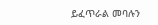ይፈጥራል መባሉን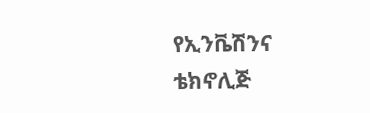የኢንቬሽንና ቴክኖሊጅ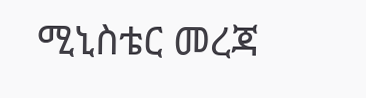ሚኒስቴር መረጃ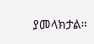ያመላክታል፡፡